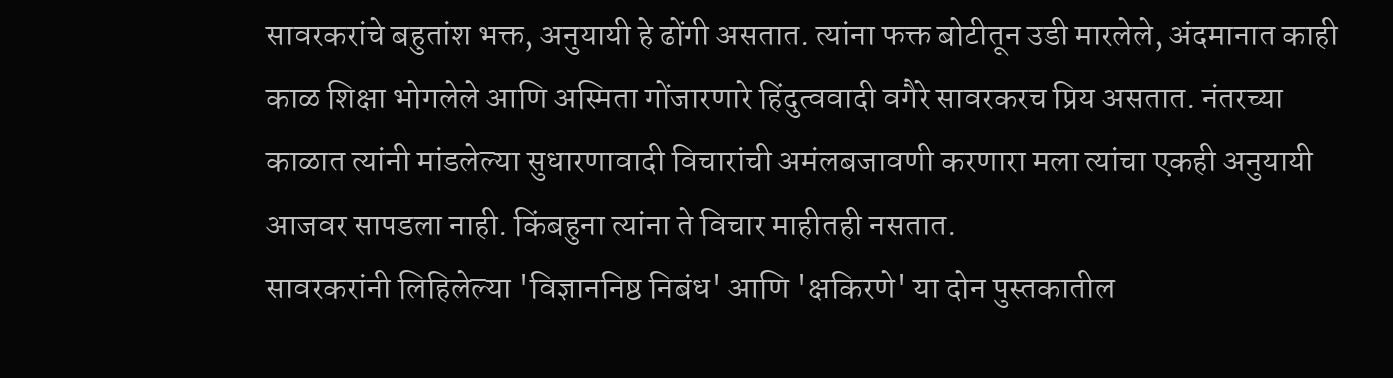सावरकरांचे बहुतांश भक्त, अनुयायी हे ढोंगी असतात. त्यांना फक्त बोटीतून उडी मारलेले, अंदमानात काही काळ शिक्षा भोगलेले आणि अस्मिता गोंजारणारे हिंदुत्ववादी वगैरे सावरकरच प्रिय असतात. नंतरच्या काळात त्यांनी मांडलेल्या सुधारणावादी विचारांची अमंलबजावणी करणारा मला त्यांचा एकही अनुयायी आजवर सापडला नाही. किंबहुना त्यांना ते विचार माहीतही नसतात.
सावरकरांनी लिहिलेल्या 'विज्ञाननिष्ठ निबंध' आणि 'क्षकिरणे' या दोन पुस्तकातील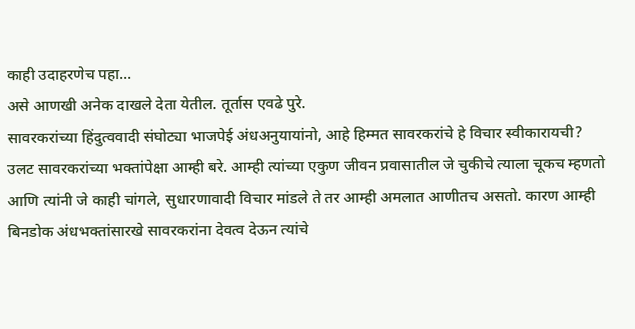काही उदाहरणेच पहा...
असे आणखी अनेक दाखले देता येतील. तूर्तास एवढे पुरे.
सावरकरांच्या हिंदुत्ववादी संघोट्या भाजपेई अंधअनुयायांनो, आहे हिम्मत सावरकरांचे हे विचार स्वीकारायची?
उलट सावरकरांच्या भक्तांपेक्षा आम्ही बरे. आम्ही त्यांच्या एकुण जीवन प्रवासातील जे चुकीचे त्याला चूकच म्हणतो आणि त्यांनी जे काही चांगले, सुधारणावादी विचार मांडले ते तर आम्ही अमलात आणीतच असतो. कारण आम्ही बिनडोक अंधभक्तांसारखे सावरकरांना देवत्व देऊन त्यांचे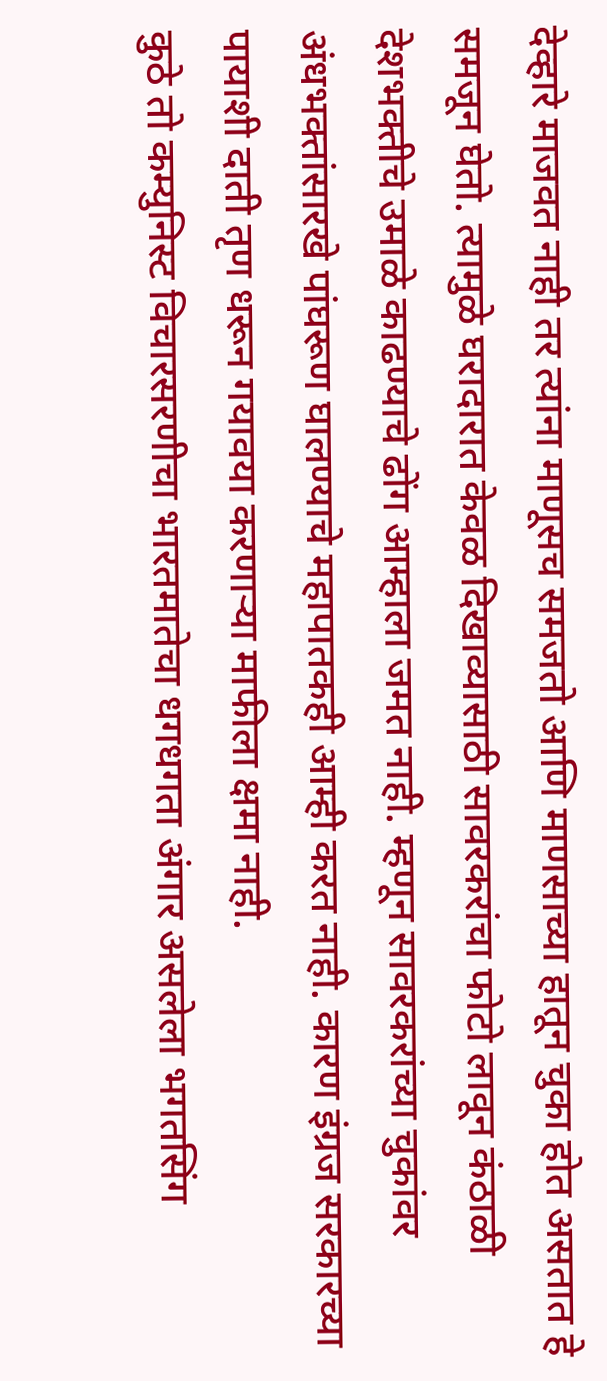देव्हारे माजवत नाही तर त्यांना माणूसच समजतो आणि माणसाच्या हातून चुका होत असतात हे समजून घेतो. त्यामुळे घरादारात केवळ दिखाव्यासाठी सावरकरांचा फोटो लावून कंठाळी देशभक्तीचे उमाळे काढण्याचे ढोंग आम्हाला जमत नाही. म्हणून सावरकरांच्या चुकांवर अंधभक्तांसारखे पांघरूण घालण्याचे महापातकही आम्ही करत नाही. कारण इंग्रज सरकारच्या पायाशी दाती तृण धरून गयावया करणाऱ्या माफीला क्षमा नाही.
कुठे तो कम्युनिस्ट विचारसरणीचा भारतमातेचा धगधगता अंगार असलेला भगतसिंग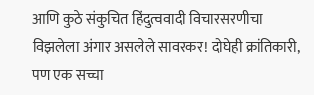आणि कुठे संकुचित हिंदुत्ववादी विचारसरणीचा विझलेला अंगार असलेले सावरकर! दोघेही क्रांतिकारी, पण एक सच्चा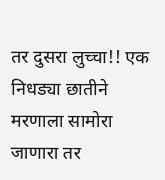तर दुसरा लुच्चा!! एक निधड्या छातीने मरणाला सामोरा जाणारा तर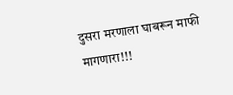दुसरा मरणाला घाबरून माफी मागणारा!!!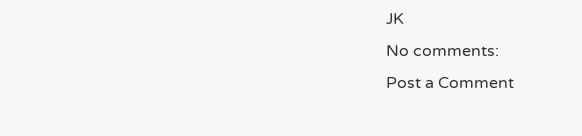JK
No comments:
Post a Comment